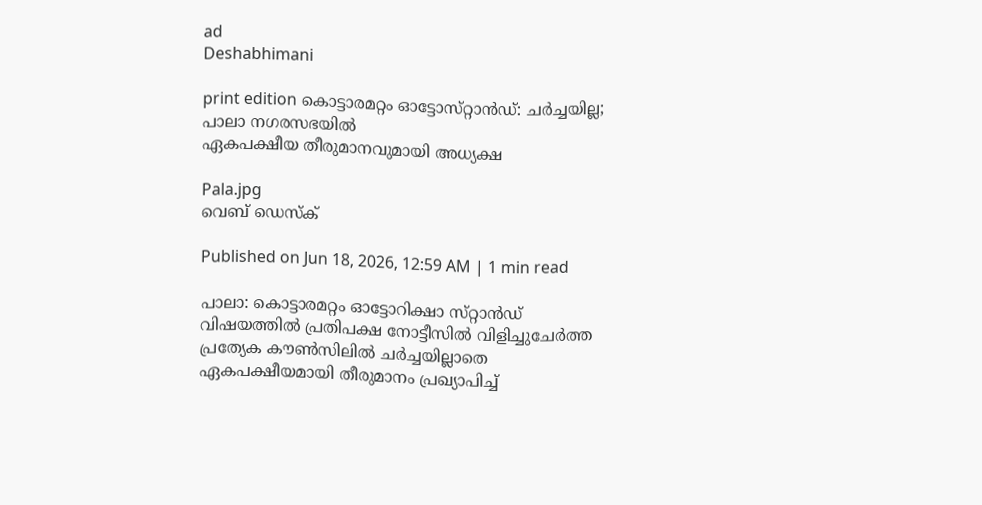ad
Deshabhimani

print edition കൊട്ടാരമറ്റം ഓട്ടോസ്‌റ്റാൻഡ്‌: ചർച്ചയില്ല; പാലാ നഗരസഭയിൽ
ഏകപക്ഷീയ തീരുമാനവുമായി അധ്യക്ഷ

Pala.jpg
വെബ് ഡെസ്ക്

Published on Jun 18, 2026, 12:59 AM | 1 min read

പാലാ: കൊട്ടാരമറ്റം ഓട്ടോറിക്ഷാ സ്‌റ്റാൻഡ്‌ വിഷയത്തിൽ പ്രതിപക്ഷ നോട്ടീസിൽ വിളിച്ചുചേർത്ത പ്രത്യേക ക‍ൗൺസിലിൽ ചർച്ചയില്ലാതെ ഏകപക്ഷീയമായി തീരുമാനം പ്രഖ്യാപിച്ച്‌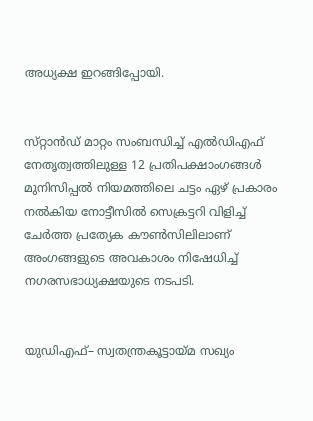അധ്യക്ഷ ഇറങ്ങിപ്പോയി.


സ്‌റ്റാൻഡ്‌ മാറ്റം സംബന്ധിച്ച്‌ എൽഡിഎഫ്‌ നേതൃത്വത്തിലുള്ള 12 പ്രതിപക്ഷാംഗങ്ങൾ മുനിസിപ്പൽ നിയമത്തിലെ ചട്ടം ഏഴ്‌ പ്രകാരം നൽകിയ നോട്ടീസിൽ സെക്രട്ടറി വിളിച്ച്‌ ചേർത്ത പ്രത്യേക ക‍ൗൺസിലിലാണ്‌ അംഗങ്ങളുടെ അവകാശം നിഷേധിച്ച്‌ നഗരസഭാധ്യക്ഷയുടെ നടപടി.


യുഡിഎഫ്‌– സ്വതന്ത്രകൂട്ടായ്‌മ സഖ്യം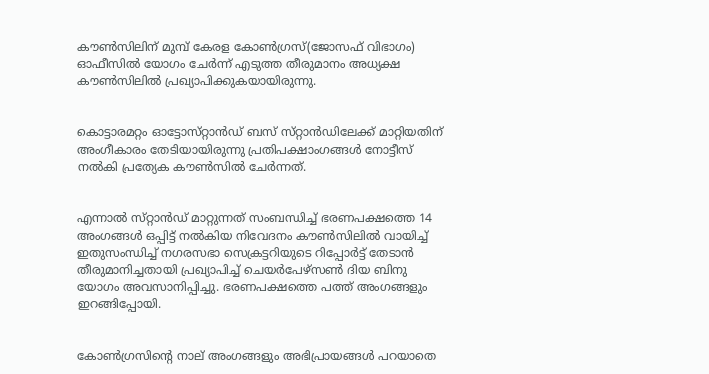ക‍ൗൺസിലിന്‌ മുമ്പ്‌ കേരള കോൺഗ്രസ്‌(ജോസഫ്‌ വിഭാഗം) ഓഫീസിൽ യോഗം ചേർന്ന്‌ എടുത്ത തീരുമാനം അധ്യക്ഷ ക‍ൗൺസിലിൽ പ്രഖ്യാപിക്കുകയായിരുന്നു.


കൊട്ടാരമറ്റം ഓട്ടോസ്‌റ്റാൻഡ്‌ ബസ്‌ സ്‌റ്റാൻഡിലേക്ക്‌ മാറ്റിയതിന്‌ അംഗീകാരം തേടിയായിരുന്നു പ്രതിപക്ഷാംഗങ്ങൾ നോട്ടീസ്‌ നൽകി പ്രത്യേക ക‍ൗൺസിൽ ചേർന്നത്‌.


എന്നാൽ സ്‌റ്റാൻഡ്‌ മാറ്റുന്നത്‌ സംബന്ധിച്ച്‌ ഭരണപക്ഷത്തെ 14 അംഗങ്ങൾ ഒപ്പിട്ട്‌ നൽകിയ നിവേദനം ക‍ൗൺസിലിൽ വായിച്ച്‌ ഇതുസംന്ധിച്ച്‌ നഗരസഭാ സെക്രട്ടറിയുടെ റിപ്പോർട്ട്‌ തേടാൻ തീരുമാനിച്ചതായി പ്രഖ്യാപിച്ച്‌ ചെയർപേഴ്‌സൺ ദിയ ബിനു യോഗം അവസാനിപ്പിച്ചു. ഭരണപക്ഷത്തെ പത്ത്‌ അംഗങ്ങളും ഇറങ്ങിപ്പോയി.


കോൺഗ്രസിന്റെ നാല്‌ അംഗങ്ങളും അഭിപ്രായങ്ങൾ പറയാതെ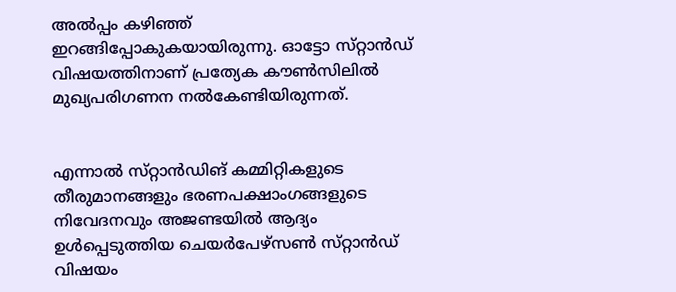അൽപ്പം കഴിഞ്ഞ്‌ ഇറങ്ങിപ്പോകുകയായിരുന്നു. ഓട്ടോ സ്‌റ്റാൻഡ്‌ വിഷയത്തിനാണ്‌ പ്രത്യേക ക‍ൗൺസിലിൽ മുഖ്യപരിഗണന നൽകേണ്ടിയിരുന്നത്‌.


എന്നാൽ സ്‌റ്റാൻഡിങ്‌ കമ്മിറ്റികളുടെ തീരുമാനങ്ങളും ഭരണപക്ഷാംഗങ്ങളുടെ നിവേദനവും അജണ്ടയിൽ ആദ്യം ഉൾപ്പെടുത്തിയ ചെയർപേഴ്‌സൺ സ്‌റ്റാൻഡ്‌ വിഷയം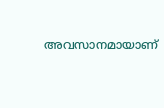അവസാനമായാണ്‌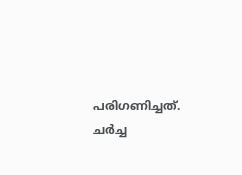പരിഗണിച്ചത്‌. ചർച്ച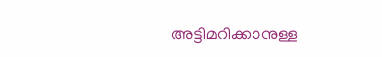അട്ടിമറിക്കാനുള്ള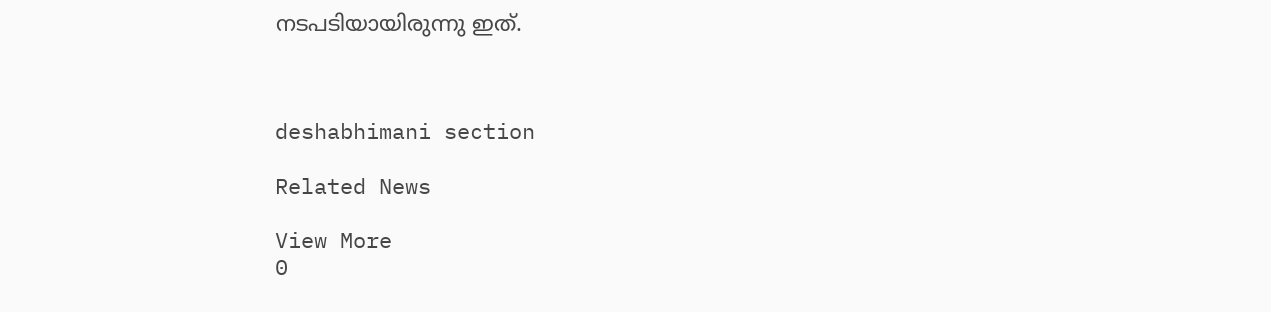നടപടിയായിരുന്നു ഇത്‌.



deshabhimani section

Related News

View More
0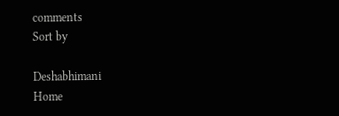comments
Sort by

Deshabhimani
Home